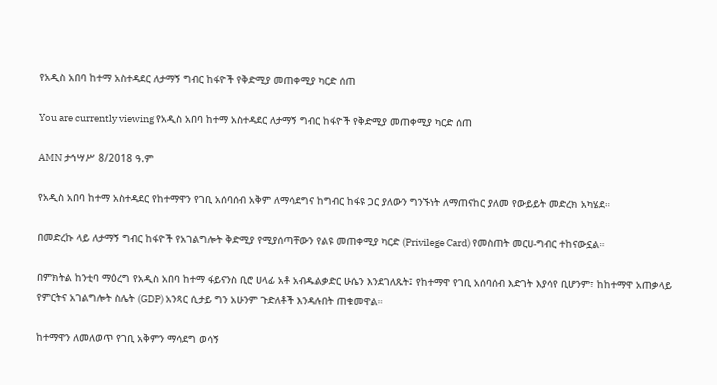የአዲስ አበባ ከተማ አስተዳደር ለታማኝ ግብር ከፋዮች የቅድሚያ መጠቀሚያ ካርድ ሰጠ

You are currently viewing የአዲስ አበባ ከተማ አስተዳደር ለታማኝ ግብር ከፋዮች የቅድሚያ መጠቀሚያ ካርድ ሰጠ

AMN ታኅሣሥ 8/2018 ዓ.ም

የአዲስ አበባ ከተማ አስተዳደር የከተማዋን የገቢ አሰባሰብ አቅም ለማሳደግና ከግብር ከፋዩ ጋር ያለውን ግንኙነት ለማጠናከር ያለመ የውይይት መድረክ አካሄደ።

በመድረኩ ላይ ለታማኝ ግብር ከፋዮች የአገልግሎት ቅድሚያ የሚያሰጣቸውን የልዩ መጠቀሚያ ካርድ (Privilege Card) የመስጠት መርሀ-ግብር ተከናውኗል።

በምክትል ከንቲባ ማዕረግ የአዲስ አበባ ከተማ ፋይናንስ ቢሮ ሀላፊ አቶ አብዱልቃድር ሁሴን እንደገለጹት፤ የከተማዋ የገቢ አሰባሰብ እድገት እያሳየ ቢሆንም፣ ከከተማዋ አጠቃላይ የምርትና አገልግሎት ስሌት (GDP) አንጻር ሲታይ ግን አሁንም ጉድለቶች እንዳሉበት ጠቁመዋል።

ከተማዋን ለመለወጥ የገቢ አቅምን ማሳደግ ወሳኝ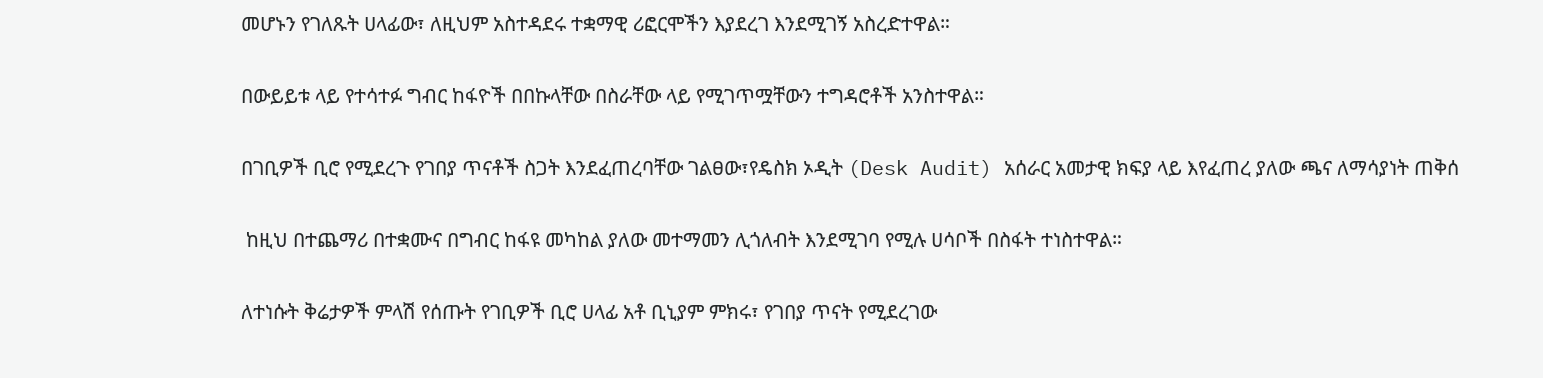መሆኑን የገለጹት ሀላፊው፣ ለዚህም አስተዳደሩ ተቋማዊ ሪፎርሞችን እያደረገ እንደሚገኝ አስረድተዋል።

በውይይቱ ላይ የተሳተፉ ግብር ከፋዮች በበኩላቸው በስራቸው ላይ የሚገጥሟቸውን ተግዳሮቶች አንስተዋል።

በገቢዎች ቢሮ የሚደረጉ የገበያ ጥናቶች ስጋት እንደፈጠረባቸው ገልፀው፣የዴስክ ኦዲት (Desk Audit) አሰራር አመታዊ ክፍያ ላይ እየፈጠረ ያለው ጫና ለማሳያነት ጠቅሰ

 ከዚህ በተጨማሪ በተቋሙና በግብር ከፋዩ መካከል ያለው መተማመን ሊጎለብት እንደሚገባ የሚሉ ሀሳቦች በስፋት ተነስተዋል።

ለተነሱት ቅሬታዎች ምላሽ የሰጡት የገቢዎች ቢሮ ሀላፊ አቶ ቢኒያም ምክሩ፣ የገበያ ጥናት የሚደረገው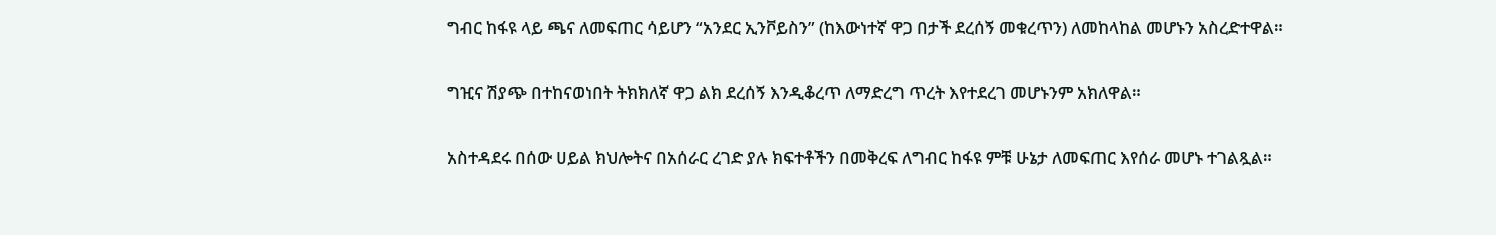ግብር ከፋዩ ላይ ጫና ለመፍጠር ሳይሆን “አንደር ኢንቮይስን” (ከእውነተኛ ዋጋ በታች ደረሰኝ መቁረጥን) ለመከላከል መሆኑን አስረድተዋል።

ግዢና ሽያጭ በተከናወነበት ትክክለኛ ዋጋ ልክ ደረሰኝ እንዲቆረጥ ለማድረግ ጥረት እየተደረገ መሆኑንም አክለዋል።

አስተዳደሩ በሰው ሀይል ክህሎትና በአሰራር ረገድ ያሉ ክፍተቶችን በመቅረፍ ለግብር ከፋዩ ምቹ ሁኔታ ለመፍጠር እየሰራ መሆኑ ተገልጿል።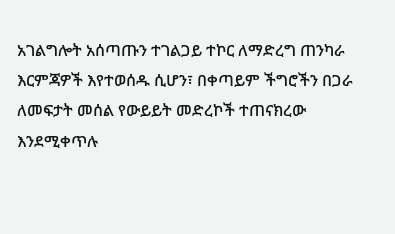አገልግሎት አሰጣጡን ተገልጋይ ተኮር ለማድረግ ጠንካራ እርምጃዎች እየተወሰዱ ሲሆን፣ በቀጣይም ችግሮችን በጋራ ለመፍታት መሰል የውይይት መድረኮች ተጠናክረው እንደሚቀጥሉ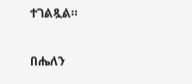ተገልጿል።

በሔለን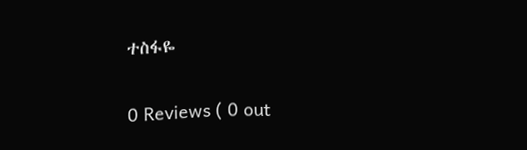ተስፋዬ

0 Reviews ( 0 out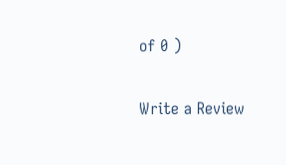of 0 )

Write a Review